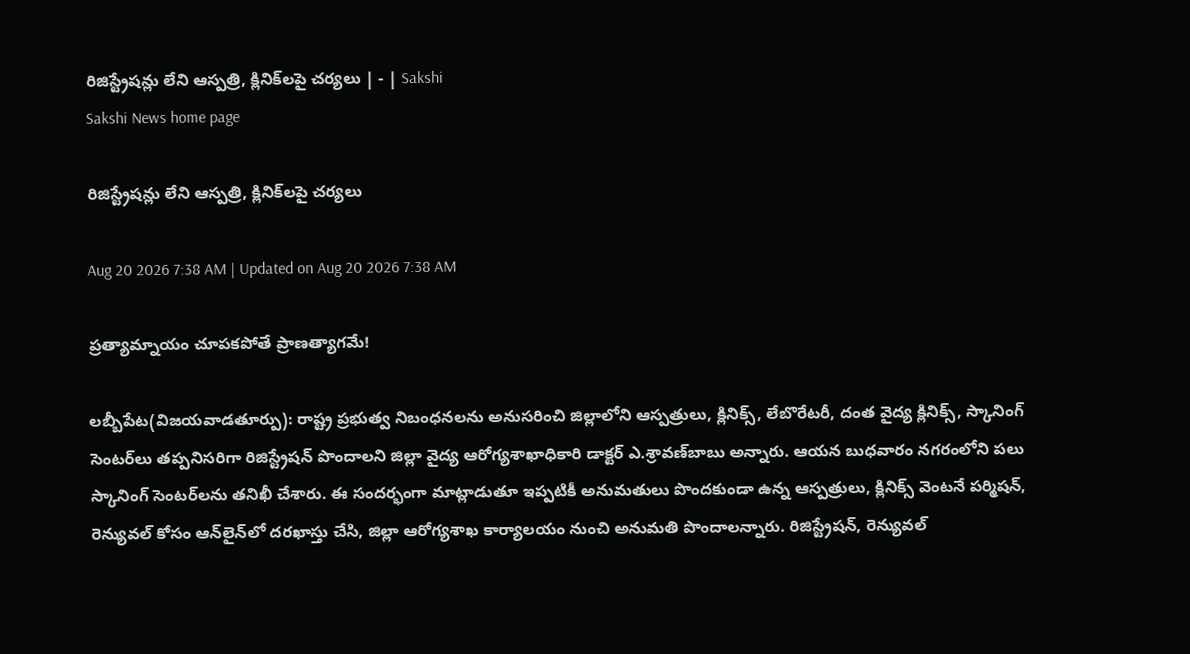రిజిస్ట్రేషన్లు లేని ఆస్పత్రి, క్లినిక్‌లపై చర్యలు | - | Sakshi
Sakshi News home page

రిజిస్ట్రేషన్లు లేని ఆస్పత్రి, క్లినిక్‌లపై చర్యలు

Aug 20 2026 7:38 AM | Updated on Aug 20 2026 7:38 AM

ప్రత్యామ్నాయం చూపకపోతే ప్రాణత్యాగమే!

లబ్బీపేట(విజయవాడతూర్పు): రాష్ట్ర ప్రభుత్వ నిబంధనలను అనుసరించి జిల్లాలోని ఆస్పత్రులు, క్లినిక్స్‌, లేబొరేటరీ, దంత వైద్య క్లినిక్స్‌, స్కానింగ్‌ సెంటర్‌లు తప్పనిసరిగా రిజిస్ట్రేషన్‌ పొందాలని జిల్లా వైద్య ఆరోగ్యశాఖాధికారి డాక్టర్‌ ఎ.శ్రావణ్‌బాబు అన్నారు. ఆయన బుధవారం నగరంలోని పలు స్కానింగ్‌ సెంటర్‌లను తనిఖీ చేశారు. ఈ సందర్భంగా మాట్లాడుతూ ఇప్పటికీ అనుమతులు పొందకుండా ఉన్న ఆస్పత్రులు, క్లినిక్స్‌ వెంటనే పర్మిషన్‌, రెన్యువల్‌ కోసం ఆన్‌లైన్‌లో దరఖాస్తు చేసి, జిల్లా ఆరోగ్యశాఖ కార్యాలయం నుంచి అనుమతి పొందాలన్నారు. రిజిస్ట్రేషన్‌, రెన్యువల్‌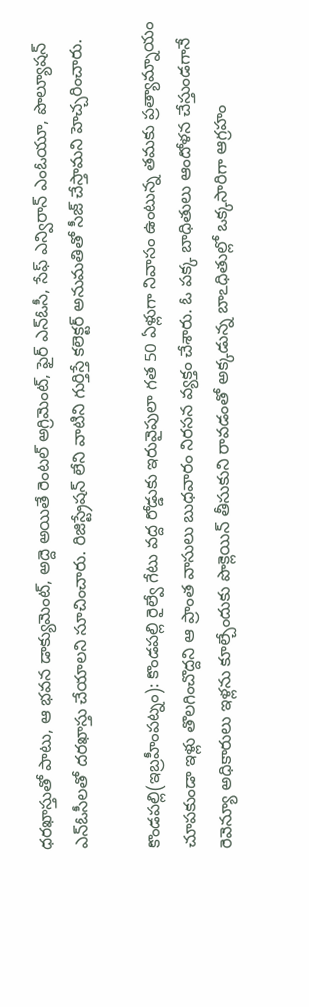ధరఖాస్తుతో పాటు, ఆ భవన డాక్యుమెంట్‌, అద్దె అయితే రెంటల్‌ అగ్రిమెంట్‌, ఫైర్‌ ఎన్‌ఓసీ, సేఫ్‌ ఎన్విరాన్‌ ఎంఓయూ, పొల్యూషన్‌ ఎన్‌ఓసీలతో దరఖాస్తు చేయాలని సూచించారు. రిజిస్ట్రేషన్‌ లేని వాటిని గుర్తిస్తే కలెక్టర్‌ అనుమతితో సీజ్‌ చేస్తామని హెచ్చరించారు.

కొండపల్లి(ఇబ్రహీంపట్నం): కొండపల్లి రైల్వే గేటు వద్ద రోడ్డుకు ఇరువైపులా గత 50 ఏళ్లుగా నివాసం ఉంటున్న తమకు ప్రత్యామ్నాయం చూపకుండా ఇళ్లు తొలగించొద్దని ఆ ప్రాంత వాసులు బుధవారం నిరసన వ్యక్తం చేశారు. ఓ పక్క బాధితులు ఆందోళన చేస్తుండగానే రెవెన్యూ అధికారులు ఇళ్లను కూల్చేందుకు పొక్లెయిన్‌ తీసుకుని రావడంతో అక్కడున్న బాఽధితుల్లో ఒక్కసారిగా ఆగ్రహం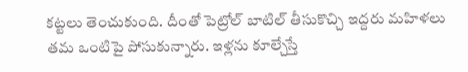కట్టలు తెంచుకుంది. దీంతో పెట్రోల్‌ బాటిల్‌ తీసుకొచ్చి ఇద్దరు మహిళలు తమ ఒంటిపై పోసుకున్నారు. ఇళ్లను కూల్చేస్తే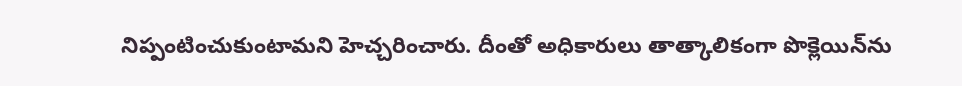నిప్పంటించుకుంటామని హెచ్చరించారు. దీంతో అధికారులు తాత్కాలికంగా పొక్లెయిన్‌ను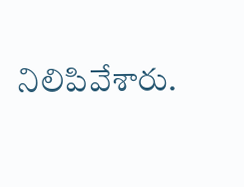నిలిపివేశారు.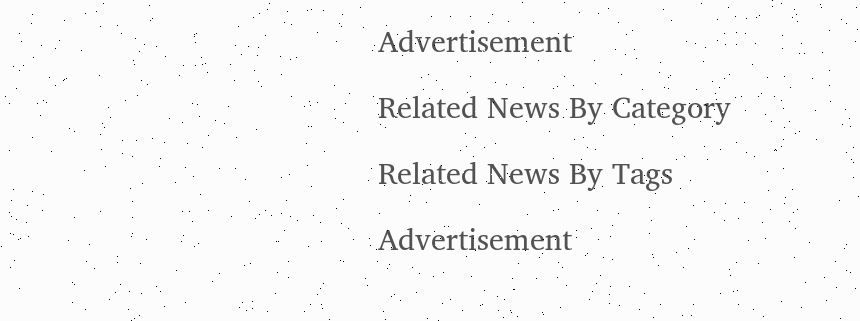Advertisement

Related News By Category

Related News By Tags

Advertisement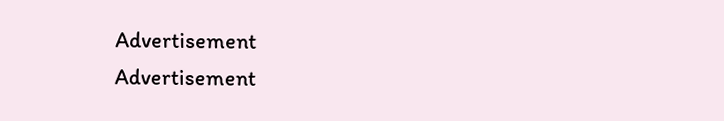Advertisement
Advertisement